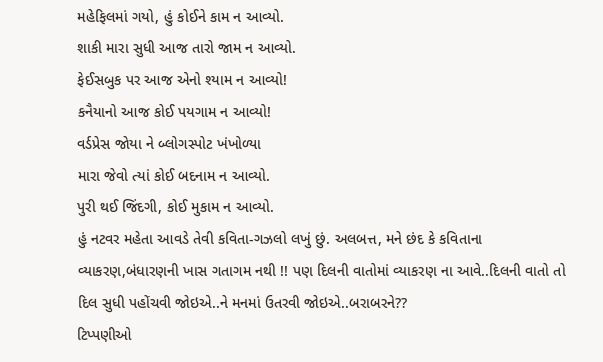મહેફિલમાં ગયો, હું કોઈને કામ ન આવ્યો.
શાકી મારા સુધી આજ તારો જામ ન આવ્યો.
ફેઈસબુક પર આજ એનો શ્યામ ન આવ્યો!
કનૈયાનો આજ કોઈ પયગામ ન આવ્યો!
વર્ડપ્રેસ જોયા ને બ્લોગસ્પોટ ખંખોળ્યા
મારા જેવો ત્યાં કોઈ બદનામ ન આવ્યો.
પુરી થઈ જિંદગી, કોઈ મુકામ ન આવ્યો.
હું નટવર મહેતા આવડે તેવી કવિતા-ગઝલો લખું છું. અલબત્ત, મને છંદ કે કવિતાના વ્યાકરણ,બંધારણની ખાસ ગતાગમ નથી !! પણ દિલની વાતોમાં વ્યાકરણ ના આવે..દિલની વાતો તો દિલ સુધી પહોંચવી જોઇએ..ને મનમાં ઉતરવી જોઇએ..બરાબરને??
ટિપ્પણીઓ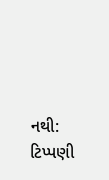નથી:
ટિપ્પણી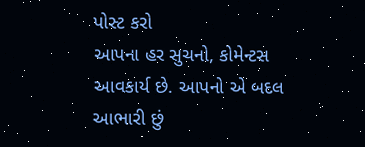પોસ્ટ કરો
આપના હર સુચનો, કોમેન્ટસ આવકાર્ય છે. આપનો એ બદલ આભારી છું